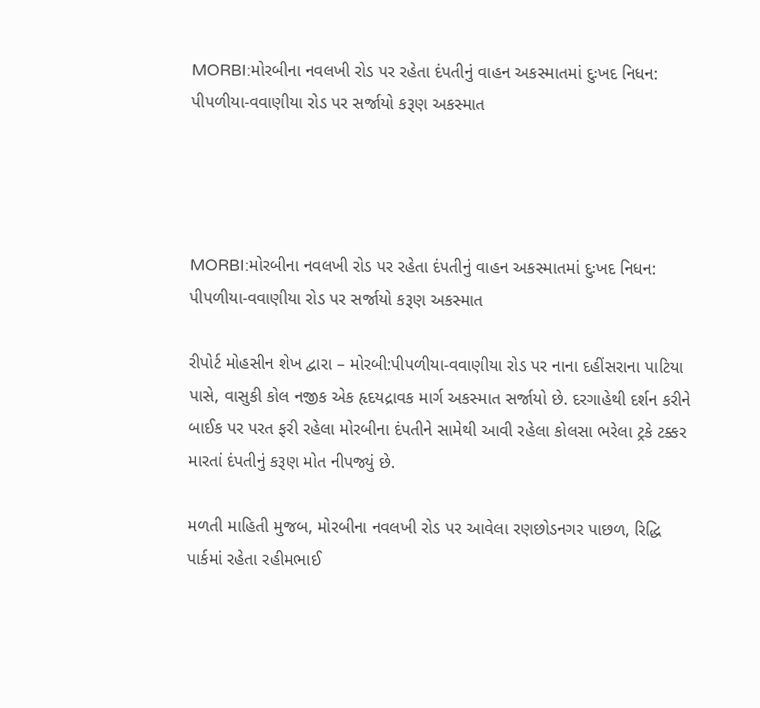MORBI:મોરબીના નવલખી રોડ પર રહેતા દંપતીનું વાહન અકસ્માતમાં દુઃખદ નિધન: પીપળીયા-વવાણીયા રોડ પર સર્જાયો કરૂણ અકસ્માત




MORBI:મોરબીના નવલખી રોડ પર રહેતા દંપતીનું વાહન અકસ્માતમાં દુઃખદ નિધન: પીપળીયા-વવાણીયા રોડ પર સર્જાયો કરૂણ અકસ્માત

રીપોર્ટ મોહસીન શેખ દ્વારા – મોરબી:પીપળીયા-વવાણીયા રોડ પર નાના દહીંસરાના પાટિયા પાસે, વાસુકી કોલ નજીક એક હૃદયદ્રાવક માર્ગ અકસ્માત સર્જાયો છે. દરગાહેથી દર્શન કરીને બાઈક પર પરત ફરી રહેલા મોરબીના દંપતીને સામેથી આવી રહેલા કોલસા ભરેલા ટ્રકે ટક્કર મારતાં દંપતીનું કરૂણ મોત નીપજ્યું છે.

મળતી માહિતી મુજબ, મોરબીના નવલખી રોડ પર આવેલા રણછોડનગર પાછળ, રિદ્ધિ પાર્કમાં રહેતા રહીમભાઈ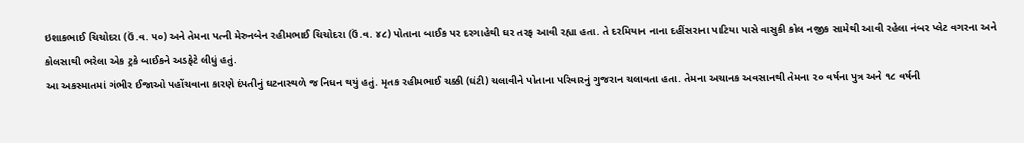ઇશાકભાઈ ચિચોદરા (ઉં.વ. ૫૦) અને તેમના પત્ની મેરુનબેન રહીમભાઈ ચિચોદરા (ઉં.વ. ૪૮) પોતાના બાઈક પર દરગાહેથી ઘર તરફ આવી રહ્યા હતા. તે દરમિયાન નાના દહીંસરાના પાટિયા પાસે વાસુકી કોલ નજીક સામેથી આવી રહેલા નંબર પ્લેટ વગરના અને કોલસાથી ભરેલા એક ટ્રકે બાઈકને અડફેટે લીધું હતું.
આ અકસ્માતમાં ગંભીર ઈજાઓ પહોંચવાના કારણે દંપતીનું ઘટનાસ્થળે જ નિધન થયું હતું. મૃતક રહીમભાઈ ચક્કી (ઘંટી) ચલાવીને પોતાના પરિવારનું ગુજરાન ચલાવતા હતા. તેમના અચાનક અવસાનથી તેમના ૨૦ વર્ષના પુત્ર અને ૧૮ વર્ષની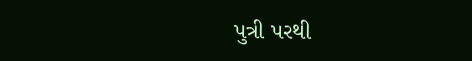પુત્રી પરથી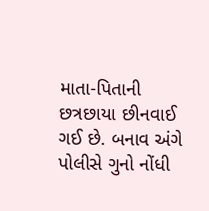માતા-પિતાની છત્રછાયા છીનવાઈ ગઈ છે. બનાવ અંગે પોલીસે ગુનો નોંધી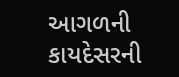આગળની કાયદેસરની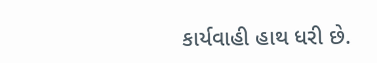કાર્યવાહી હાથ ધરી છે.